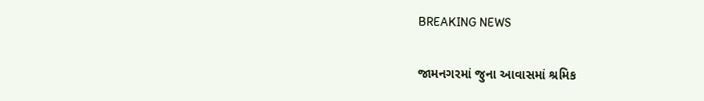BREAKING NEWS

જામનગરમાં જુના આવાસમાં શ્રમિક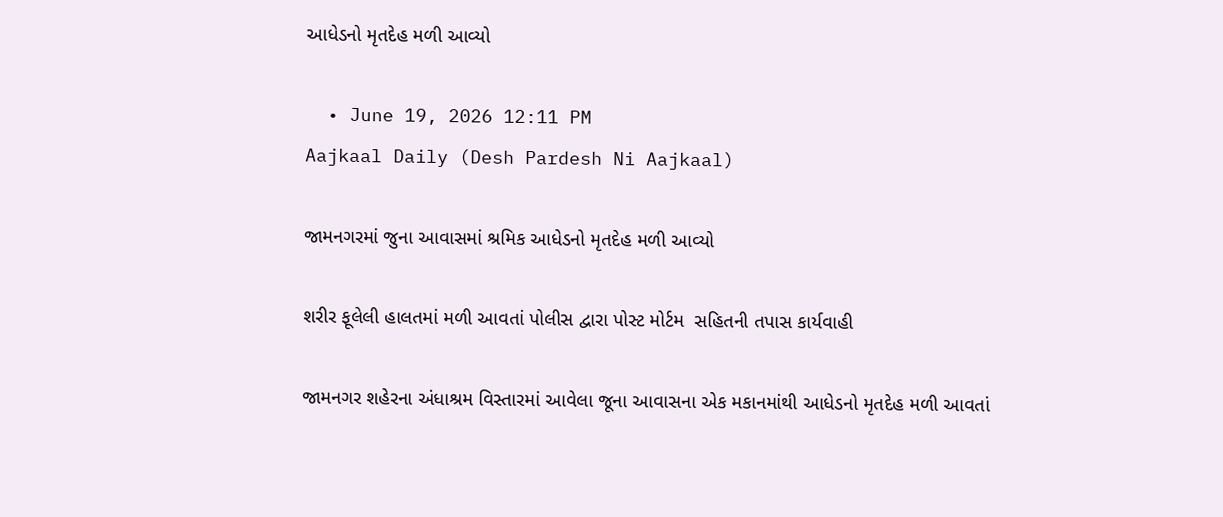આધેડનો મૃતદેહ મળી આવ્યો

  • June 19, 2026 12:11 PM
Aajkaal Daily (Desh Pardesh Ni Aajkaal)

જામનગરમાં જુના આવાસમાં શ્રમિક આધેડનો મૃતદેહ મળી આવ્યો

શરીર ફૂલેલી હાલતમાં મળી આવતાં પોલીસ દ્વારા પોસ્ટ મોર્ટમ  સહિતની તપાસ કાર્યવાહી

જામનગર શહેરના અંધાશ્રમ વિસ્તારમાં આવેલા જૂના આવાસના એક મકાનમાંથી આધેડનો મૃતદેહ મળી આવતાં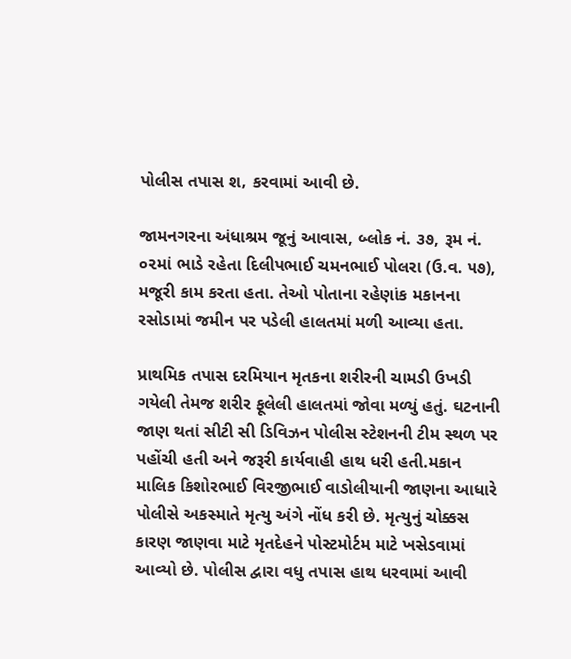પોલીસ તપાસ શ‚ કરવામાં આવી છે.

જામનગરના અંધાશ્રમ જૂનું આવાસ, બ્લોક નં. ૩૭, રૂમ નં. ૦૨માં ભાડે રહેતા દિલીપભાઈ ચમનભાઈ પોલરા (ઉ.વ. ૫૭), મજૂરી કામ કરતા હતા. તેઓ પોતાના રહેણાંક મકાનના રસોડામાં જમીન પર પડેલી હાલતમાં મળી આવ્યા હતા.

પ્રાથમિક તપાસ દરમિયાન મૃતકના શરીરની ચામડી ઉખડી ગયેલી તેમજ શરીર ફૂલેલી હાલતમાં જોવા મળ્યું હતું. ઘટનાની જાણ થતાં સીટી સી ડિવિઝન પોલીસ સ્ટેશનની ટીમ સ્થળ પર પહોંચી હતી અને જરૂરી કાર્યવાહી હાથ ધરી હતી.મકાન માલિક કિશોરભાઈ વિરજીભાઈ વાડોલીયાની જાણના આધારે પોલીસે અકસ્માતે મૃત્યુ અંગે નોંધ કરી છે. મૃત્યુનું ચોક્કસ કારણ જાણવા માટે મૃતદેહને પોસ્ટમોર્ટમ માટે ખસેડવામાં આવ્યો છે. પોલીસ દ્વારા વધુ તપાસ હાથ ધરવામાં આવી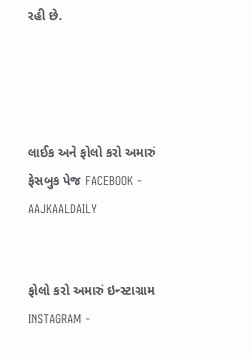રહી છે.




લાઈક અને ફોલો કરો અમારું ફેસબુક પેજ FACEBOOK - AAJKAALDAILY


ફોલો કરો અમારું ઇન્સ્ટાગ્રામ INSTAGRAM -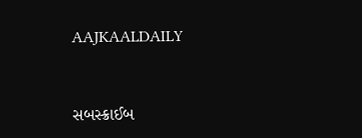AAJKAALDAILY


સબસ્ક્રાઈબ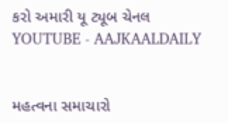કરો અમારી યૂ ટ્યૂબ ચેનલ YOUTUBE - AAJKAALDAILY


મહત્વના સમાચારો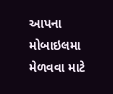આપના મોબાઇલમા મેળવવા માટે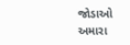જોડાઓ અમારા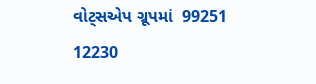વોટ્સએપ ગ્રૂપમાં  99251 12230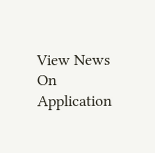View News On Application